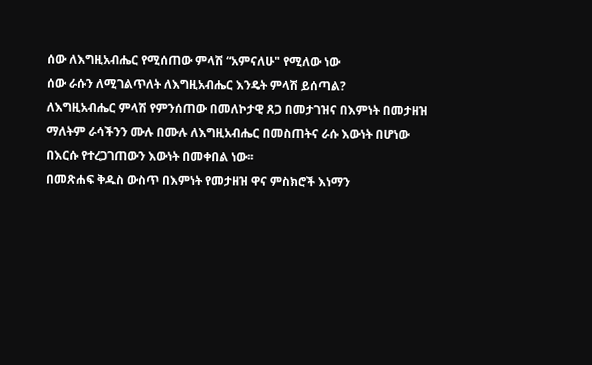ሰው ለእግዚአብሔር የሚሰጠው ምላሽ “አምናለሁ" የሚለው ነው
ሰው ራሱን ለሚገልጥለት ለእግዚአብሔር እንዴት ምላሽ ይሰጣል?
ለእግዚአብሔር ምላሽ የምንሰጠው በመለኮታዊ ጸጋ በመታገዝና በእምነት በመታዘዝ ማለትም ራሳችንን ሙሉ በሙሉ ለእግዚአብሔር በመስጠትና ራሱ እውነት በሆነው በእርሱ የተረጋገጠውን እውነት በመቀበል ነው፡፡
በመጽሐፍ ቅዱስ ውስጥ በእምነት የመታዘዝ ዋና ምስክሮች እነማን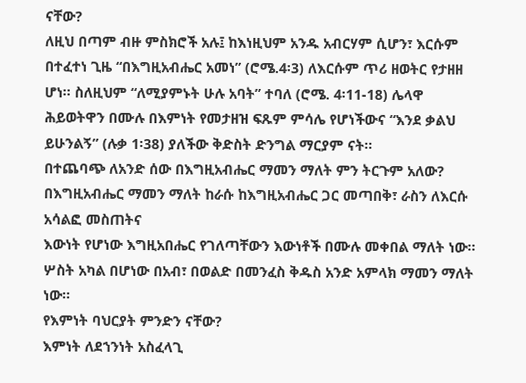ናቸው?
ለዚህ በጣም ብዙ ምስክሮች አሉ፤ ከእነዚህም አንዱ አብርሃም ሲሆን፣ እርሱም በተፈተነ ጊዜ “በእግዚአብሔር አመነ” (ሮሜ.4፡3) ለእርሱም ጥሪ ዘወትር የታዘዘ ሆነ፡፡ ስለዚህም “ለሚያምኑት ሁሉ አባት” ተባለ (ሮሜ. 4፡11-18) ሌላዋ ሕይወትዋን በሙሉ በእምነት የመታዘዝ ፍጹም ምሳሌ የሆነችውና “እንደ ቃልህ ይሁንልኝ” (ሉቃ 1፡38) ያለችው ቅድስት ድንግል ማርያም ናት፡፡
በተጨባጭ ለአንድ ሰው በእግዚአብሔር ማመን ማለት ምን ትርጉም አለው?
በእግዚአብሔር ማመን ማለት ከራሱ ከእግዚአብሔር ጋር መጣበቅ፣ ራስን ለእርሱ አሳልፎ መስጠትና
እውነት የሆነው እግዚአበሔር የገለጣቸውን እውነቶች በሙሉ መቀበል ማለት ነው፡፡ ሦስት አካል በሆነው በአብ፣ በወልድ በመንፈስ ቅዱስ አንድ አምላክ ማመን ማለት ነው፡፡
የእምነት ባህርያት ምንድን ናቸው?
እምነት ለደኀንነት አስፈላጊ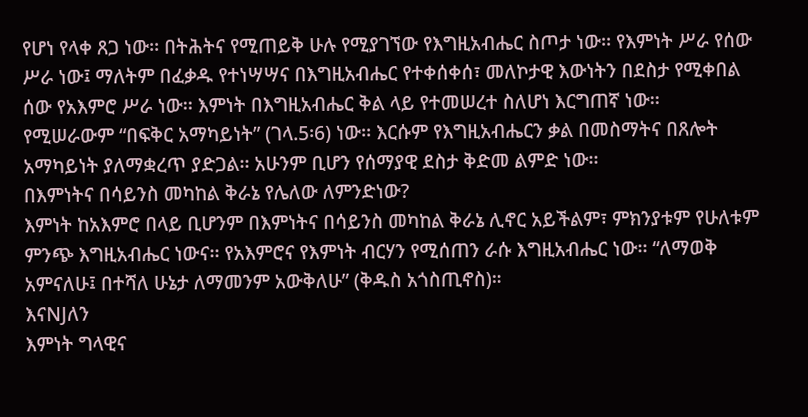የሆነ የላቀ ጸጋ ነው፡፡ በትሕትና የሚጠይቅ ሁሉ የሚያገኘው የእግዚአብሔር ስጦታ ነው፡፡ የእምነት ሥራ የሰው ሥራ ነው፤ ማለትም በፈቃዱ የተነሣሣና በእግዚአብሔር የተቀሰቀሰ፣ መለኮታዊ እውነትን በደስታ የሚቀበል ሰው የአእምሮ ሥራ ነው፡፡ እምነት በእግዚአብሔር ቅል ላይ የተመሠረተ ስለሆነ እርግጠኛ ነው፡፡
የሚሠራውም “በፍቅር አማካይነት” (ገላ.5፡6) ነው፡፡ እርሱም የእግዚአብሔርን ቃል በመስማትና በጸሎት አማካይነት ያለማቋረጥ ያድጋል፡፡ አሁንም ቢሆን የሰማያዊ ደስታ ቅድመ ልምድ ነው፡፡
በእምነትና በሳይንስ መካከል ቅራኔ የሌለው ለምንድነው?
እምነት ከአእምሮ በላይ ቢሆንም በእምነትና በሳይንስ መካከል ቅራኔ ሊኖር አይችልም፣ ምክንያቱም የሁለቱም ምንጭ እግዚአብሔር ነውና፡፡ የአእምሮና የእምነት ብርሃን የሚሰጠን ራሱ እግዚአብሔር ነው፡፡ “ለማወቅ አምናለሁ፤ በተሻለ ሁኔታ ለማመንም አውቅለሁ” (ቅዱስ አጎስጢኖስ)።
እናNJለን
እምነት ግላዊና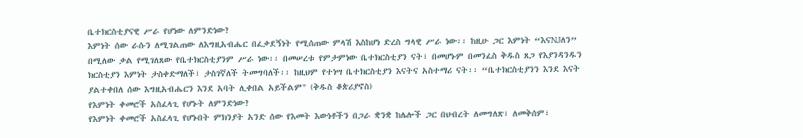ቤተክርስቲያናዊ ሥራ የሆነው ለምንድነው?
እምነት ሰው ራሱን ለሚገልጠው ለእግዚአብሔር በፈቃደኝነት የሚሰጠው ምላሽ እስከሆነ ድረስ ግላዊ ሥራ ነው፡፡ ከዚሁ ጋር እምነት “እናNJለን” በሚለው ቃል የሚገለጸው የቤተክርስቲያንም ሥራ ነው፡፡ በመሠረቱ የምታምነው ቤተክርስቲያን ናት፣ በመሆኑም በመንፈስ ቅዱስ ጸጋ የእያንዳንዱን ክርስቲያን እምነት ታስቀድማለች፣ ታስገኛለች ትመግባለች፡፡ ከዚህም የተነሣ ቤተክርስቲያን እናትና አስተማሪ ናት፡፡ “ቤተክርስቲያንን እንደ እናት ያልተቀበለ ሰው እግዚአብሔርን እንደ አባት ሊቀበል አይችልም" (ቅዱስ ቆጵሪያኖስ)
የእምነት ቀመሮች አስፈላጊ የሆኑት ለምንድነው?
የእምነት ቀመሮች አስፈላጊ የሆኑበት ምክንያት አንድ ሰው የእመት እውነቶችን በጋራ ቋንቋ ከሌሎች ጋር በህብረት ለመግለጽ፣ ለመቅሰም፣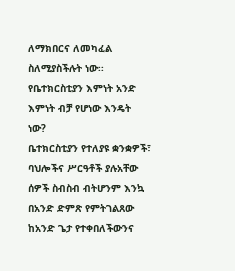ለማክበርና ለመካፈል ስለሚያስችሉት ነው፡፡
የቤተክርስቲያን እምነት አንድ እምነት ብቻ የሆነው እንዴት ነው?
ቤተክርስቲያን የተለያዩ ቋንቋዎች፣ ባህሎችና ሥርዓቶች ያሉአቸው ሰዎች ስብስብ ብትሆንም እንኳ በአንድ ድምጽ የምትገልጸው ከአንድ ጌታ የተቀበለችውንና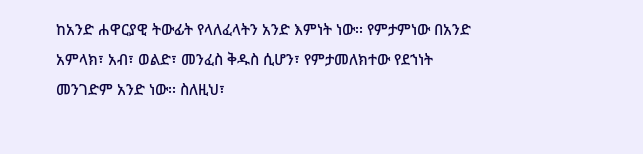ከአንድ ሐዋርያዊ ትውፊት የላለፈላትን አንድ እምነት ነው፡፡ የምታምነው በአንድ አምላክ፣ አብ፣ ወልድ፣ መንፈስ ቅዱስ ሲሆን፣ የምታመለክተው የደኀነት መንገድም አንድ ነው፡፡ ስለዚህ፣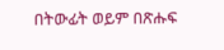በትውፊት ወይም በጽሑፍ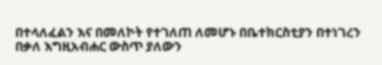በተላለፈልን እና በመለኮት የተገለጠ ለመሆኑ በቤተክርስቲያን በተነገረን በቃለ እግዚአብሐር ውስጥ ያለውን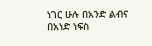ነገር ሁሉ በአንድ ልብና በአነድ ነፍስ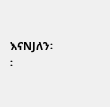እናNJለን፡፡